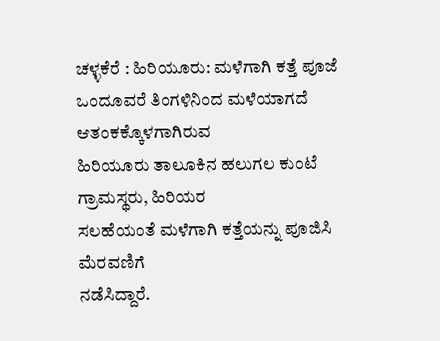ಚಳ್ಳಕೆರೆ : ಹಿರಿಯೂರು: ಮಳೆಗಾಗಿ ಕತ್ತೆ ಪೂಜೆ
ಒಂದೂವರೆ ತಿಂಗಳಿನಿಂದ ಮಳೆಯಾಗದೆ ಆತಂಕಕ್ಕೊಳಗಾಗಿರುವ
ಹಿರಿಯೂರು ತಾಲೂಕಿನ ಹಲುಗಲ ಕುಂಟೆ ಗ್ರಾಮಸ್ಥರು, ಹಿರಿಯರ
ಸಲಹೆಯಂತೆ ಮಳೆಗಾಗಿ ಕತ್ತೆಯನ್ನು ಪೂಜಿಸಿ ಮೆರವಣಿಗೆ
ನಡೆಸಿದ್ದಾರೆ.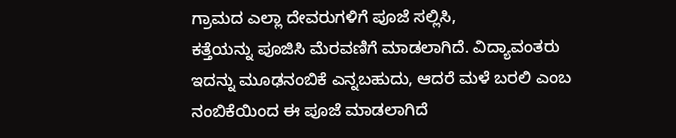ಗ್ರಾಮದ ಎಲ್ಲಾ ದೇವರುಗಳಿಗೆ ಪೂಜೆ ಸಲ್ಲಿಸಿ,
ಕತ್ತೆಯನ್ನು ಪೂಜಿಸಿ ಮೆರವಣಿಗೆ ಮಾಡಲಾಗಿದೆ. ವಿದ್ಯಾವಂತರು
ಇದನ್ನು ಮೂಢನಂಬಿಕೆ ಎನ್ನಬಹುದು, ಆದರೆ ಮಳೆ ಬರಲಿ ಎಂಬ
ನಂಬಿಕೆಯಿಂದ ಈ ಪೂಜೆ ಮಾಡಲಾಗಿದೆ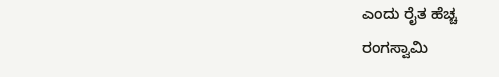ಎಂದು ರೈತ ಹೆಚ್ಚ
ರಂಗಸ್ವಾಮಿ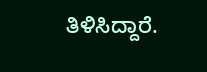ತಿಳಿಸಿದ್ದಾರೆ.